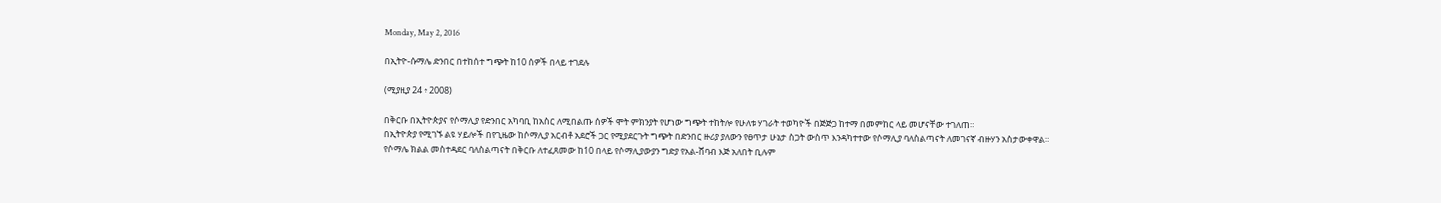Monday, May 2, 2016

በኢትዮ-ሱማሌ ድንበር በተከሰተ ግጭት ከ10 ሰዎች በላይ ተገደሉ

(ሚያዚያ 24 ፥ 2008)

በቅርቡ በኢትዮጵያና የሶማሊያ የድንበር አካባቢ ከአስር ለሚበልጡ ሰዎች ሞት ምክንያት የሆነው ግጭት ተከትሎ የሁለቱ ሃገራት ተወካዮች በጅጅጋ ከተማ በመምከር ላይ መሆናቸው ተገለጠ።
በኢትዮጵያ የሚገኙ ልዩ ሃይሎች በየጊዜው ከሶማሊያ አርብቶ አደሮች ጋር የሚያደርጉት ግጭት በድንበር ዙሪያ ያለውን የፀጥታ ሁኔታ ስጋት ውስጥ እንዳካተተው የሶማሊያ ባለስልጣናት ለመገናኛ ብዙሃን አስታውቀዋል።
የሶማሌ ክልል መስተዳደር ባለስልጣናት በቅርቡ ለተፈጸመው ከ10 በላይ የሶማሊያውያን ግድያ የአል-ሸባብ እጅ አለበት ቢሉም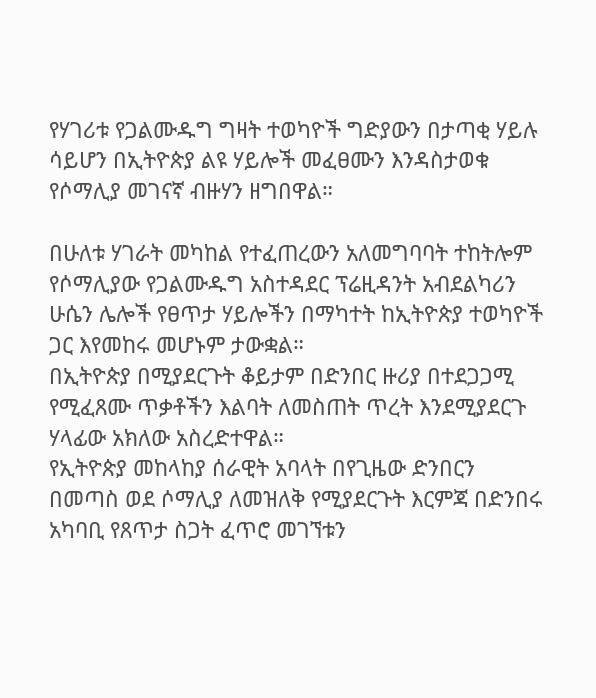የሃገሪቱ የጋልሙዱግ ግዛት ተወካዮች ግድያውን በታጣቂ ሃይሉ ሳይሆን በኢትዮጵያ ልዩ ሃይሎች መፈፀሙን እንዳስታወቁ የሶማሊያ መገናኛ ብዙሃን ዘግበዋል።

በሁለቱ ሃገራት መካከል የተፈጠረውን አለመግባባት ተከትሎም የሶማሊያው የጋልሙዱግ አስተዳደር ፕሬዚዳንት አብደልካሪን ሁሴን ሌሎች የፀጥታ ሃይሎችን በማካተት ከኢትዮጵያ ተወካዮች ጋር እየመከሩ መሆኑም ታውቋል።
በኢትዮጵያ በሚያደርጉት ቆይታም በድንበር ዙሪያ በተደጋጋሚ የሚፈጸሙ ጥቃቶችን እልባት ለመስጠት ጥረት እንደሚያደርጉ ሃላፊው አክለው አስረድተዋል።
የኢትዮጵያ መከላከያ ሰራዊት አባላት በየጊዜው ድንበርን በመጣስ ወደ ሶማሊያ ለመዝለቅ የሚያደርጉት እርምጃ በድንበሩ አካባቢ የጸጥታ ስጋት ፈጥሮ መገኘቱን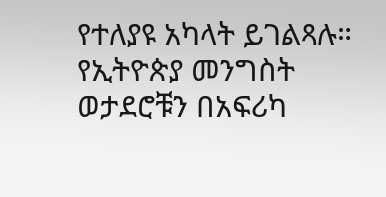የተለያዩ አካላት ይገልጻሉ።
የኢትዮጵያ መንግስት ወታደሮቹን በአፍሪካ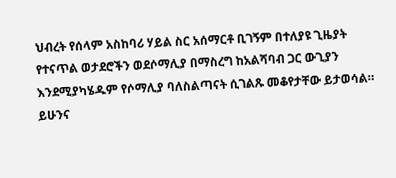ህብረት የሰላም አስከባሪ ሃይል ስር አሰማርቶ ቢገኝም በተለያዩ ጊዜያት የተናጥል ወታደሮችን ወደሶማሊያ በማስረግ ከአልሻባብ ጋር ውጊያን እንደሚያካሄዱም የሶማሊያ ባለስልጣናት ሲገልጹ መቆየታቸው ይታወሳል።
ይሁንና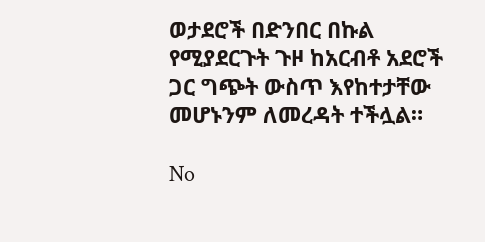ወታደሮች በድንበር በኩል የሚያደርጉት ጉዞ ከአርብቶ አደሮች ጋር ግጭት ውስጥ እየከተታቸው መሆኑንም ለመረዳት ተችሏል።

No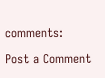comments:

Post a Comment